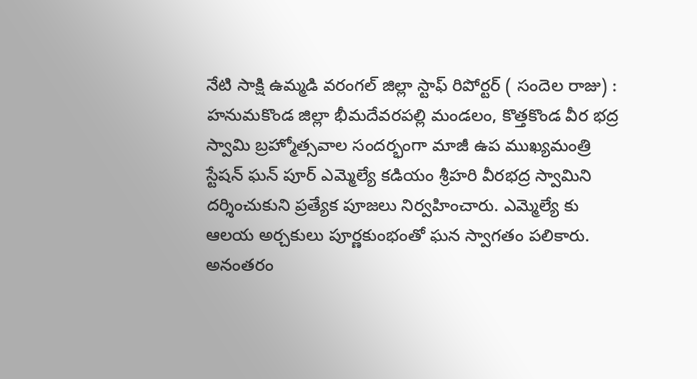నేటి సాక్షి ఉమ్మడి వరంగల్ జిల్లా స్టాఫ్ రిపోర్టర్ ( సందెల రాజు) : హనుమకొండ జిల్లా భీమదేవరపల్లి మండలం, కొత్తకొండ వీర భద్ర స్వామి బ్రహ్మోత్సవాల సందర్భంగా మాజీ ఉప ముఖ్యమంత్రి స్టేషన్ ఘన్ పూర్ ఎమ్మెల్యే కడియం శ్రీహరి వీరభద్ర స్వామిని దర్శించుకుని ప్రత్యేక పూజలు నిర్వహించారు. ఎమ్మెల్యే కు ఆలయ అర్చకులు పూర్ణకుంభంతో ఘన స్వాగతం పలికారు. అనంతరం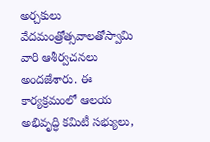అర్చకులు వేదమంత్రోత్సవాలతోస్వామి వారి ఆశీర్వచనలు అందజేశారు. ఈ కార్యక్రమంలో ఆలయ అభివృద్ధి కమిటీ సభ్యులు,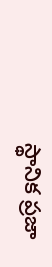స్థానిక ప్రజా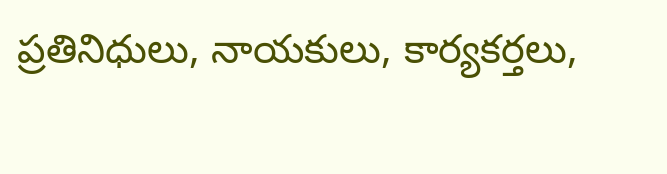ప్రతినిధులు, నాయకులు, కార్యకర్తలు,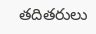తదితరులు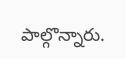పాల్గొన్నారు.